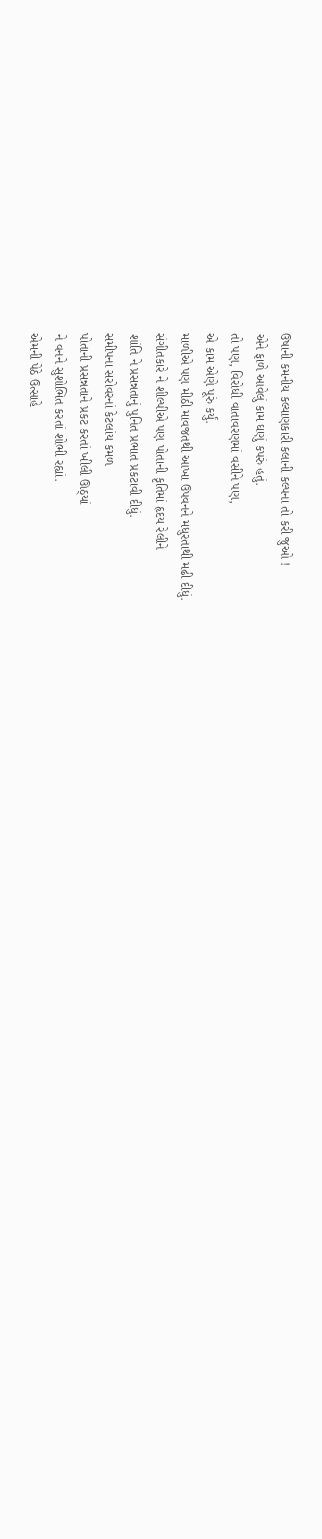ઉષાની કમનીય કલ્યાણકારી કલાની કલ્પના તો કરી જુઓ !
એને ફાળે આવેલું કામ ઘણું કપરું હતું.
તો પણ, વિરોધી વાતાવરણમાં વસીને પણ,
એ કામ એણે પૂરું કર્યું.
માળીએ પણ મીઠી માવજતથી આખા ઉપવનને મધુરતાથી મઢી દીધું.
સંગીતકારે ને શીલ્પીએ પણ પોતાની કૃતિમાં હૃદય રેલીને
શાંતિ ને પ્રસન્નતાનું પુનિત પ્રભાત પ્રકટાવી દીધું.
સમીપના સરોવરનાં કેટલાંય કમળ
પોતાની પ્રસન્નતાને પ્રકટ કરતાં ખીલી ઊઠ્યાં
ને વનને સુશોભિત કરતાં શોભી રહ્યાં.
એમની પેઠે ઉત્સાહે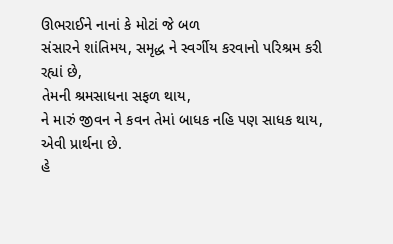ઊભરાઈને નાનાં કે મોટાં જે બળ
સંસારને શાંતિમય, સમૃદ્ધ ને સ્વર્ગીય કરવાનો પરિશ્રમ કરી રહ્યાં છે,
તેમની શ્રમસાધના સફળ થાય,
ને મારું જીવન ને કવન તેમાં બાધક નહિ પણ સાધક થાય,
એવી પ્રાર્થના છે.
હે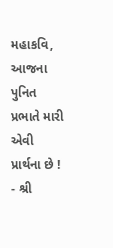મહાકવિ,
આજના પુનિત પ્રભાતે મારી એવી પ્રાર્થના છે !
- શ્રી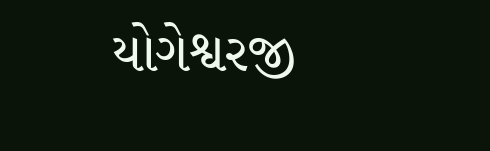યોગેશ્વરજી